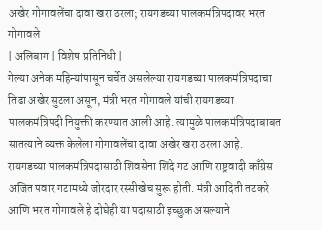अखेर गोगावलेंचा दावा खरा ठरला; रायगडच्या पालकमंत्रिपदावर भरत गोगावले
| अलिबाग | विशेष प्रतिनिधी |
गेल्या अनेक महिन्यांपासून चर्चेत असलेल्या रायगडच्या पालकमंत्रिपदाचा तिढा अखेर सुटला असून, मंत्री भरत गोगावले यांची रायगडच्या पालकमंत्रिपदी नियुक्ती करण्यात आली आहे. त्यामुळे पालकमंत्रिपदाबाबत सातत्याने व्यक्त केलेला गोगावलेंचा दावा अखेर खरा ठरला आहे.
रायगडच्या पालकमंत्रिपदासाठी शिवसेना शिंदे गट आणि राष्ट्रवादी काँग्रेस अजित पवार गटामध्ये जोरदार रस्सीखेच सुरू होती. मंत्री आदिती तटकरे आणि भरत गोगावले हे दोघेही या पदासाठी इच्छुक असल्याने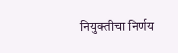नियुक्तीचा निर्णय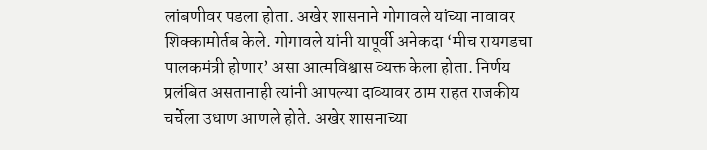लांबणीवर पडला होता. अखेर शासनाने गोगावले यांच्या नावावर शिक्कामोर्तब केले. गोगावले यांनी यापूर्वी अनेकदा ‘मीच रायगडचा पालकमंत्री होणार’ असा आत्मविश्वास व्यक्त केला होता. निर्णय प्रलंबित असतानाही त्यांनी आपल्या दाव्यावर ठाम राहत राजकीय चर्चेला उधाण आणले होते. अखेर शासनाच्या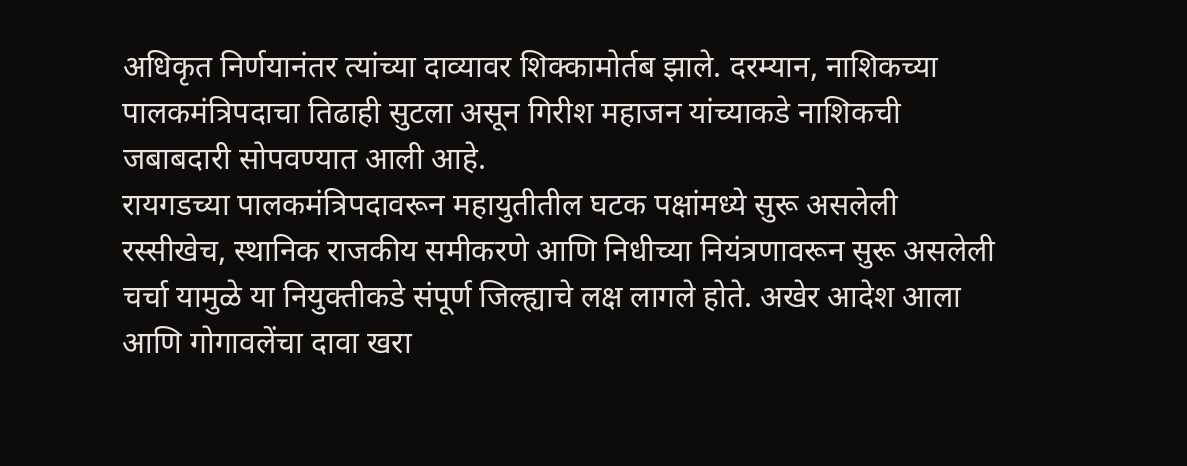अधिकृत निर्णयानंतर त्यांच्या दाव्यावर शिक्कामोर्तब झाले. दरम्यान, नाशिकच्या पालकमंत्रिपदाचा तिढाही सुटला असून गिरीश महाजन यांच्याकडे नाशिकची जबाबदारी सोपवण्यात आली आहे.
रायगडच्या पालकमंत्रिपदावरून महायुतीतील घटक पक्षांमध्ये सुरू असलेली रस्सीखेच, स्थानिक राजकीय समीकरणे आणि निधीच्या नियंत्रणावरून सुरू असलेली चर्चा यामुळे या नियुक्तीकडे संपूर्ण जिल्ह्याचे लक्ष लागले होते. अखेर आदेश आला आणि गोगावलेंचा दावा खरा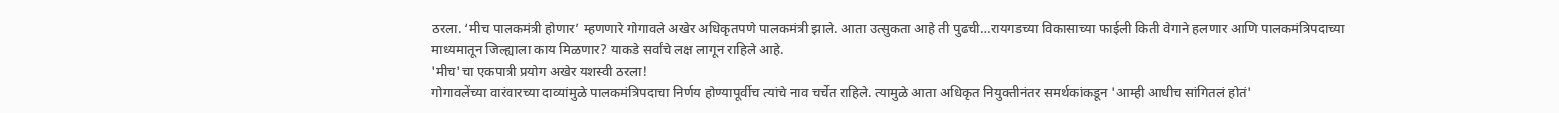ठरला. ‘मीच पालकमंत्री होणार’ म्हणणारे गोगावले अखेर अधिकृतपणे पालकमंत्री झाले. आता उत्सुकता आहे ती पुढची…रायगडच्या विकासाच्या फाईली किती वेगाने हलणार आणि पालकमंत्रिपदाच्या माध्यमातून जिल्ह्याला काय मिळणार? याकडे सर्वांचे लक्ष लागून राहिले आहे.
'मीच'चा एकपात्री प्रयोग अखेर यशस्वी ठरला!
गोगावलेंच्या वारंवारच्या दाव्यांमुळे पालकमंत्रिपदाचा निर्णय होण्यापूर्वीच त्यांचे नाव चर्चेत राहिले. त्यामुळे आता अधिकृत नियुक्तीनंतर समर्थकांकडून 'आम्ही आधीच सांगितलं होतं'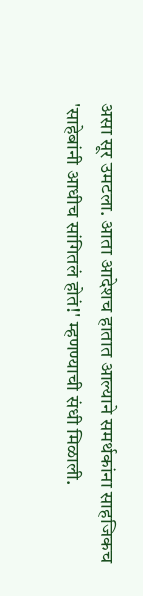असा सूर उमटला. आता आदेशच हातात आल्याने समर्थकांना साहजिकच 'साहेबांनी आधीच सांगितलं होतं!' म्हणण्याची संधी मिळाली.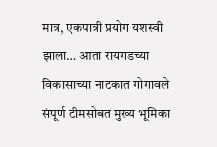मात्र, एकपात्री प्रयोग यशस्वी झाला… आता रायगडच्या विकासाच्या नाटकात गोगावले संपूर्ण टीमसोबत मुख्य भूमिका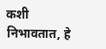कशी निभावतात, हे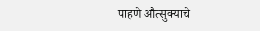पाहणे औत्सुक्याचे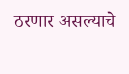ठरणार असल्याचे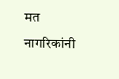मत नागरिकांनी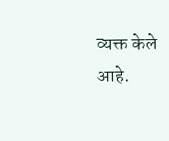व्यक्त केले आहे.